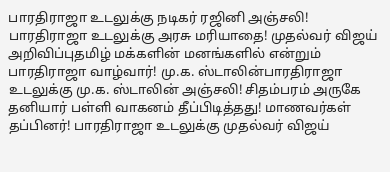பாரதிராஜா உடலுக்கு நடிகர் ரஜினி அஞ்சலி! பாரதிராஜா உடலுக்கு அரசு மரியாதை! முதல்வர் விஜய் அறிவிப்புதமிழ் மக்களின் மனங்களில் என்றும் பாரதிராஜா வாழ்வார்! மு.க. ஸ்டாலின்பாரதிராஜா உடலுக்கு மு.க. ஸ்டாலின் அஞ்சலி! சிதம்பரம் அருகே தனியார் பள்ளி வாகனம் தீப்பிடித்தது! மாணவர்கள் தப்பினர்! பாரதிராஜா உடலுக்கு முதல்வர் விஜய்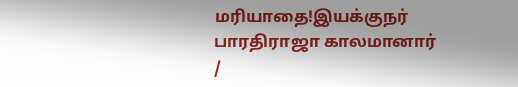மரியாதை!இயக்குநர் பாரதிராஜா காலமானார்
/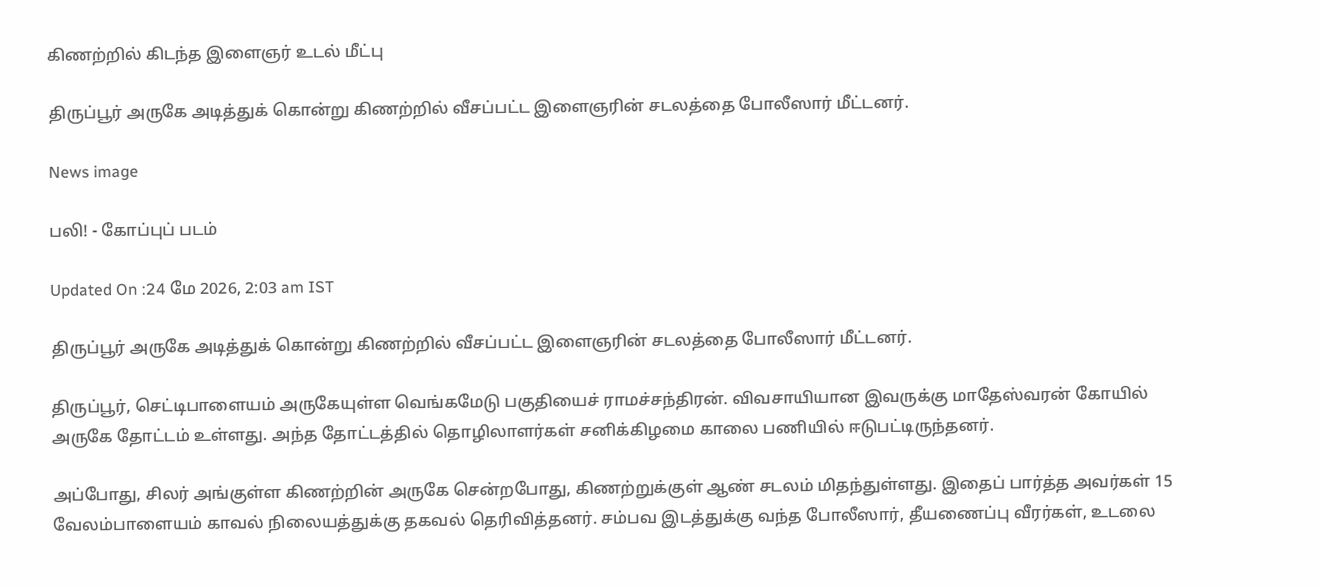கிணற்றில் கிடந்த இளைஞர் உடல் மீட்பு

திருப்பூர் அருகே அடித்துக் கொன்று கிணற்றில் வீசப்பட்ட இளைஞரின் சடலத்தை போலீஸார் மீட்டனர்.

News image

பலி! - கோப்புப் படம்

Updated On :24 மே 2026, 2:03 am IST

திருப்பூர் அருகே அடித்துக் கொன்று கிணற்றில் வீசப்பட்ட இளைஞரின் சடலத்தை போலீஸார் மீட்டனர்.

திருப்பூர், செட்டிபாளையம் அருகேயுள்ள வெங்கமேடு பகுதியைச் ராமச்சந்திரன். விவசாயியான இவருக்கு மாதேஸ்வரன் கோயில் அருகே தோட்டம் உள்ளது. அந்த தோட்டத்தில் தொழிலாளர்கள் சனிக்கிழமை காலை பணியில் ஈடுபட்டிருந்தனர்.

அப்போது, சிலர் அங்குள்ள கிணற்றின் அருகே சென்றபோது, கிணற்றுக்குள் ஆண் சடலம் மிதந்துள்ளது. இதைப் பார்த்த அவர்கள் 15 வேலம்பாளையம் காவல் நிலையத்துக்கு தகவல் தெரிவித்தனர். சம்பவ இடத்துக்கு வந்த போலீஸார், தீயணைப்பு வீரர்கள், உடலை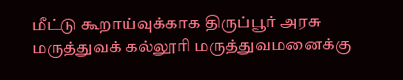மீட்டு கூறாய்வுக்காக திருப்பூர் அரசு மருத்துவக் கல்லூரி மருத்துவமனைக்கு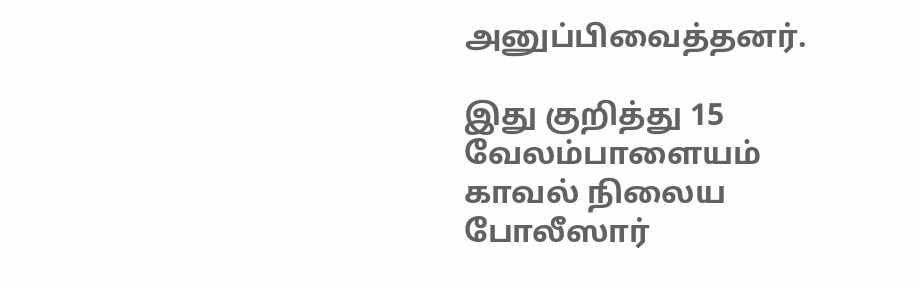அனுப்பிவைத்தனர்.

இது குறித்து 15 வேலம்பாளையம் காவல் நிலைய போலீஸார்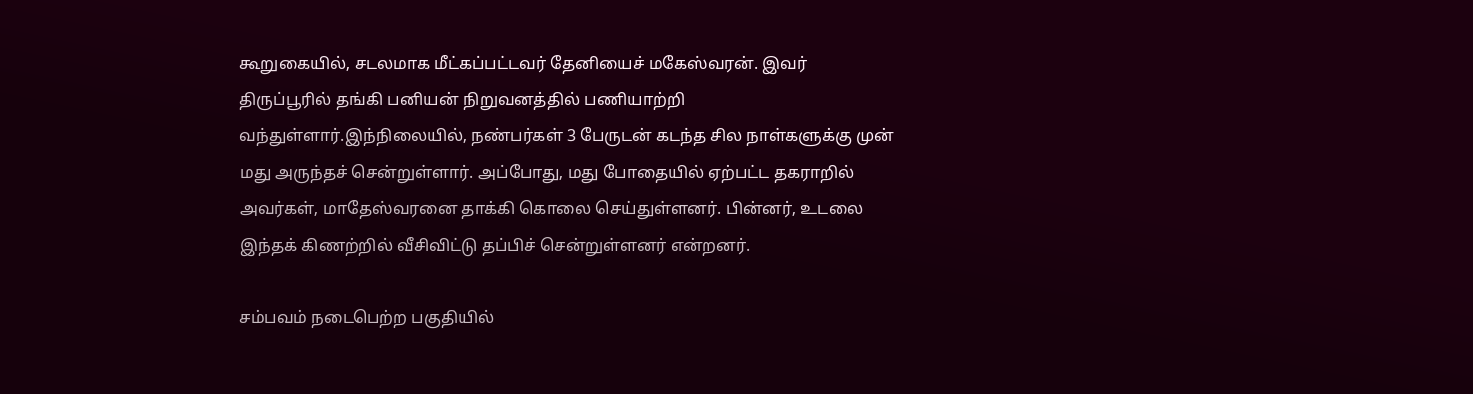கூறுகையில், சடலமாக மீட்கப்பட்டவர் தேனியைச் மகேஸ்வரன். இவர் திருப்பூரில் தங்கி பனியன் நிறுவனத்தில் பணியாற்றி வந்துள்ளார்.இந்நிலையில், நண்பர்கள் 3 பேருடன் கடந்த சில நாள்களுக்கு முன் மது அருந்தச் சென்றுள்ளார். அப்போது, மது போதையில் ஏற்பட்ட தகராறில் அவர்கள், மாதேஸ்வரனை தாக்கி கொலை செய்துள்ளனர். பின்னர், உடலை இந்தக் கிணற்றில் வீசிவிட்டு தப்பிச் சென்றுள்ளனர் என்றனர்.

சம்பவம் நடைபெற்ற பகுதியில்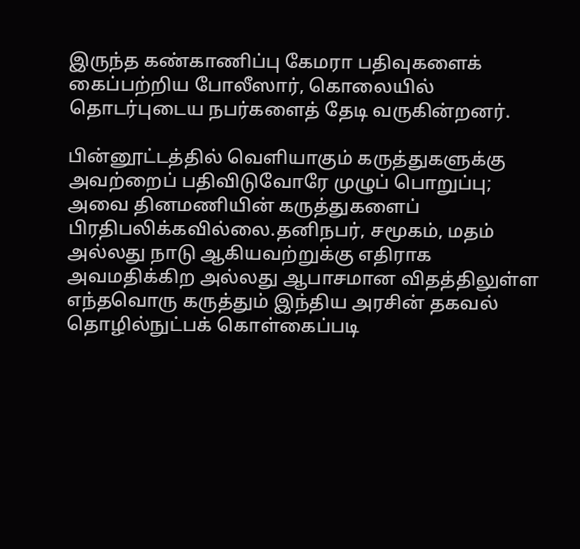இருந்த கண்காணிப்பு கேமரா பதிவுகளைக் கைப்பற்றிய போலீஸார், கொலையில் தொடர்புடைய நபர்களைத் தேடி வருகின்றனர்.

பின்னூட்டத்தில் வெளியாகும் கருத்துகளுக்கு அவற்றைப் பதிவிடுவோரே முழுப் பொறுப்பு; அவை தினமணியின் கருத்துகளைப் பிரதிபலிக்கவில்லை.தனிநபர், சமூகம், மதம் அல்லது நாடு ஆகியவற்றுக்கு எதிராக அவமதிக்கிற அல்லது ஆபாசமான விதத்திலுள்ள எந்தவொரு கருத்தும் இந்திய அரசின் தகவல் தொழில்நுட்பக் கொள்கைப்படி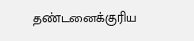தண்டனைக்குரிய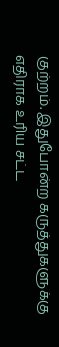குற்றம். இதுபோன்ற கருத்துகளுக்கு எதிராக உரிய சட்ட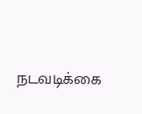நடவடிக்கை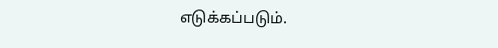எடுக்கப்படும்.